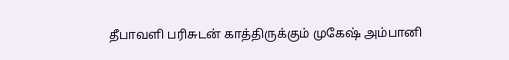தீபாவளி பரிசுடன் காத்திருக்கும் முகேஷ் அம்பானி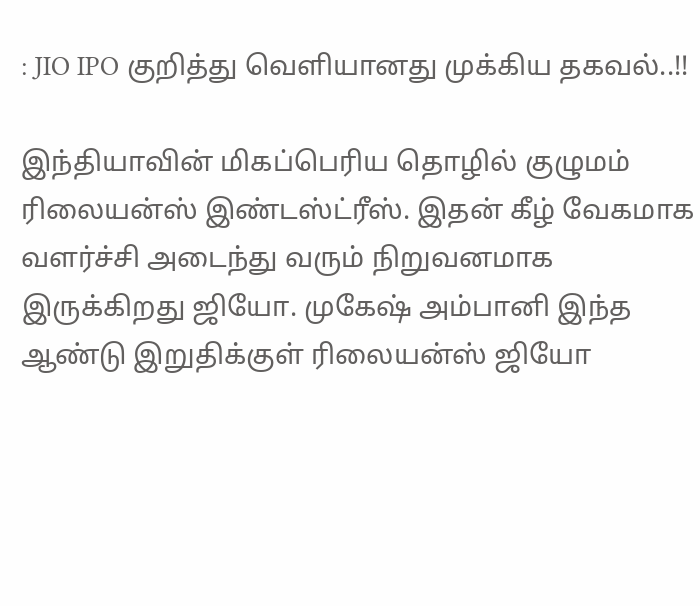: JIO IPO குறித்து வெளியானது முக்கிய தகவல்..!!

இந்தியாவின் மிகப்பெரிய தொழில் குழுமம் ரிலையன்ஸ் இண்டஸ்ட்ரீஸ். இதன் கீழ் வேகமாக வளர்ச்சி அடைந்து வரும் நிறுவனமாக இருக்கிறது ஜியோ. முகேஷ் அம்பானி இந்த ஆண்டு இறுதிக்குள் ரிலையன்ஸ் ஜியோ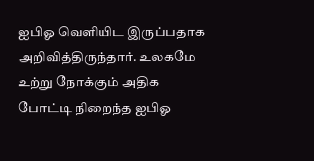ஐபிஓ வெளியிட இருப்பதாக அறிவித்திருந்தார். உலகமே உற்று நோக்கும் அதிக போட்டி நிறைந்த ஐபிஓ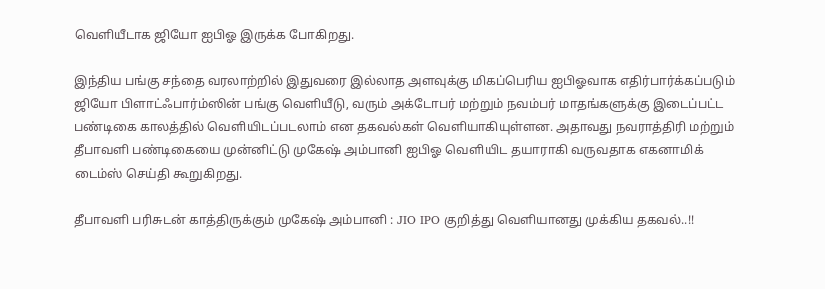வெளியீடாக ஜியோ ஐபிஓ இருக்க போகிறது.

இந்திய பங்கு சந்தை வரலாற்றில் இதுவரை இல்லாத அளவுக்கு மிகப்பெரிய ஐபிஓவாக எதிர்பார்க்கப்படும் ஜியோ பிளாட்ஃபார்ம்ஸின் பங்கு வெளியீடு, வரும் அக்டோபர் மற்றும் நவம்பர் மாதங்களுக்கு இடைப்பட்ட பண்டிகை காலத்தில் வெளியிடப்படலாம் என தகவல்கள் வெளியாகியுள்ளன. அதாவது நவராத்திரி மற்றும் தீபாவளி பண்டிகையை முன்னிட்டு முகேஷ் அம்பானி ஐபிஓ வெளியிட தயாராகி வருவதாக எகனாமிக் டைம்ஸ் செய்தி கூறுகிறது.

தீபாவளி பரிசுடன் காத்திருக்கும் முகேஷ் அம்பானி : JIO IPO குறித்து வெளியானது முக்கிய தகவல்..!!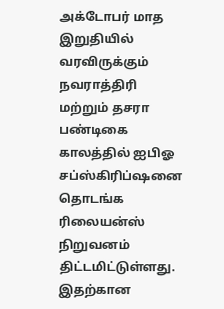அக்டோபர் மாத இறுதியில் வரவிருக்கும் நவராத்திரி மற்றும் தசரா பண்டிகை காலத்தில் ஐபிஓ சப்ஸ்கிரிப்ஷனை தொடங்க ரிலையன்ஸ் நிறுவனம் திட்டமிட்டுள்ளது. இதற்கான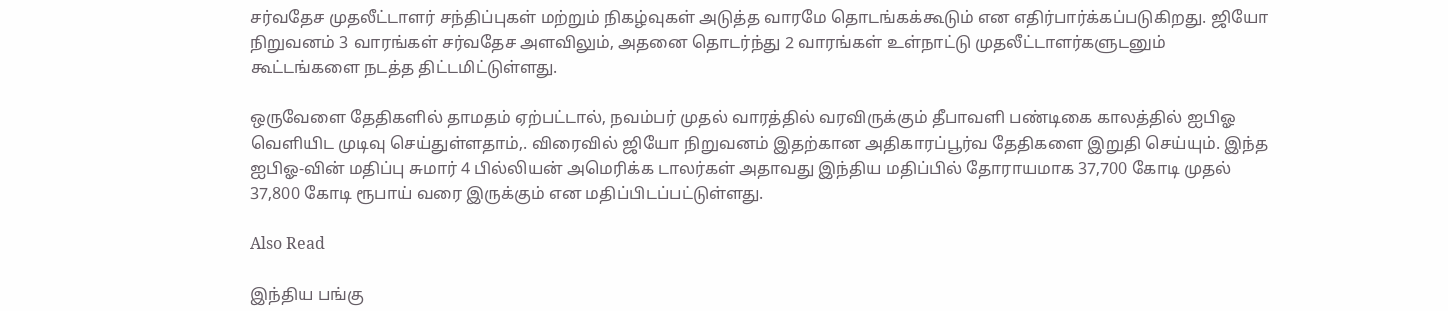சர்வதேச முதலீட்டாளர் சந்திப்புகள் மற்றும் நிகழ்வுகள் அடுத்த வாரமே தொடங்கக்கூடும் என எதிர்பார்க்கப்படுகிறது. ஜியோ நிறுவனம் 3 வாரங்கள் சர்வதேச அளவிலும், அதனை தொடர்ந்து 2 வாரங்கள் உள்நாட்டு முதலீட்டாளர்களுடனும் கூட்டங்களை நடத்த திட்டமிட்டுள்ளது.

ஒருவேளை தேதிகளில் தாமதம் ஏற்பட்டால், நவம்பர் முதல் வாரத்தில் வரவிருக்கும் தீபாவளி பண்டிகை காலத்தில் ஐபிஓ வெளியிட முடிவு செய்துள்ளதாம்,. விரைவில் ஜியோ நிறுவனம் இதற்கான அதிகாரப்பூர்வ தேதிகளை இறுதி செய்யும். இந்த ஐபிஓ-வின் மதிப்பு சுமார் 4 பில்லியன் அமெரிக்க டாலர்கள் அதாவது இந்திய மதிப்பில் தோராயமாக 37,700 கோடி முதல் 37,800 கோடி ரூபாய் வரை இருக்கும் என மதிப்பிடப்பட்டுள்ளது.

Also Read

இந்திய பங்கு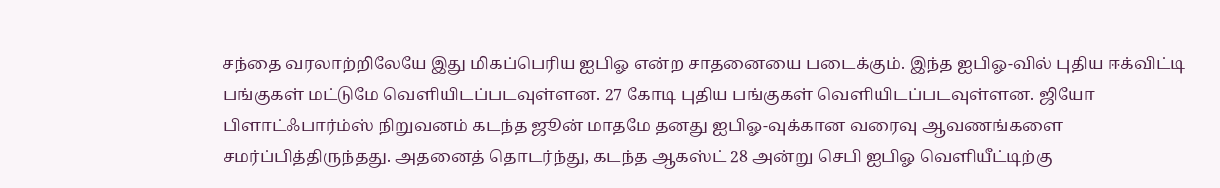சந்தை வரலாற்றிலேயே இது மிகப்பெரிய ஐபிஓ என்ற சாதனையை படைக்கும். இந்த ஐபிஓ-வில் புதிய ஈக்விட்டி பங்குகள் மட்டுமே வெளியிடப்படவுள்ளன. 27 கோடி புதிய பங்குகள் வெளியிடப்படவுள்ளன. ஜியோ பிளாட்ஃபார்ம்ஸ் நிறுவனம் கடந்த ஜூன் மாதமே தனது ஐபிஓ-வுக்கான வரைவு ஆவணங்களை சமர்ப்பித்திருந்தது. அதனைத் தொடர்ந்து, கடந்த ஆகஸ்ட் 28 அன்று செபி ஐபிஓ வெளியீட்டிற்கு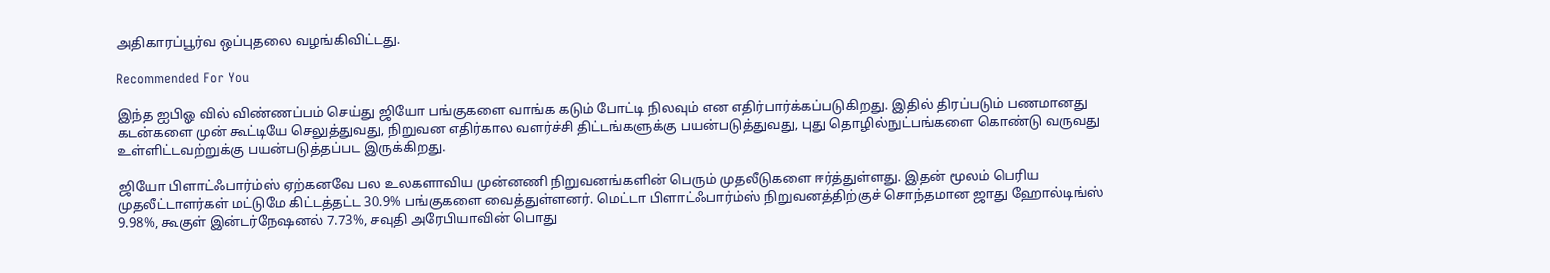அதிகாரப்பூர்வ ஒப்புதலை வழங்கிவிட்டது.

Recommended For You

இந்த ஐபிஓ வில் விண்ணப்பம் செய்து ஜியோ பங்குகளை வாங்க கடும் போட்டி நிலவும் என எதிர்பார்க்கப்படுகிறது. இதில் திரப்படும் பணமானது கடன்களை முன் கூட்டியே செலுத்துவது, நிறுவன எதிர்கால வளர்ச்சி திட்டங்களுக்கு பயன்படுத்துவது, புது தொழில்நுட்பங்களை கொண்டு வருவது உள்ளிட்டவற்றுக்கு பயன்படுத்தப்பட இருக்கிறது.

ஜியோ பிளாட்ஃபார்ம்ஸ் ஏற்கனவே பல உலகளாவிய முன்னணி நிறுவனங்களின் பெரும் முதலீடுகளை ஈர்த்துள்ளது. இதன் மூலம் பெரிய முதலீட்டாளர்கள் மட்டுமே கிட்டத்தட்ட 30.9% பங்குகளை வைத்துள்ளனர். மெட்டா பிளாட்ஃபார்ம்ஸ் நிறுவனத்திற்குச் சொந்தமான ஜாது ஹோல்டிங்ஸ் 9.98%, கூகுள் இன்டர்நேஷனல் 7.73%, சவுதி அரேபியாவின் பொது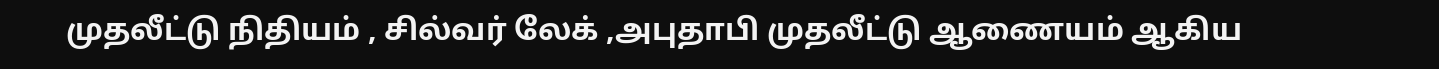முதலீட்டு நிதியம் , சில்வர் லேக் ,அபுதாபி முதலீட்டு ஆணையம் ஆகிய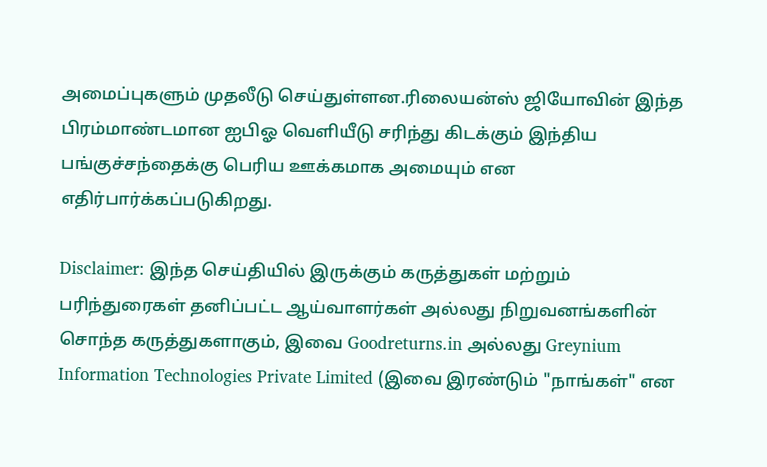அமைப்புகளும் முதலீடு செய்துள்ளன.ரிலையன்ஸ் ஜியோவின் இந்த பிரம்மாண்டமான ஐபிஓ வெளியீடு சரிந்து கிடக்கும் இந்திய பங்குச்சந்தைக்கு பெரிய ஊக்கமாக அமையும் என எதிர்பார்க்கப்படுகிறது.

Disclaimer: இந்த செய்தியில் இருக்கும் கருத்துகள் மற்றும் பரிந்துரைகள் தனிப்பட்ட ஆய்வாளர்கள் அல்லது நிறுவனங்களின் சொந்த கருத்துகளாகும், இவை Goodreturns.in அல்லது Greynium Information Technologies Private Limited (இவை இரண்டும் "நாங்கள்" என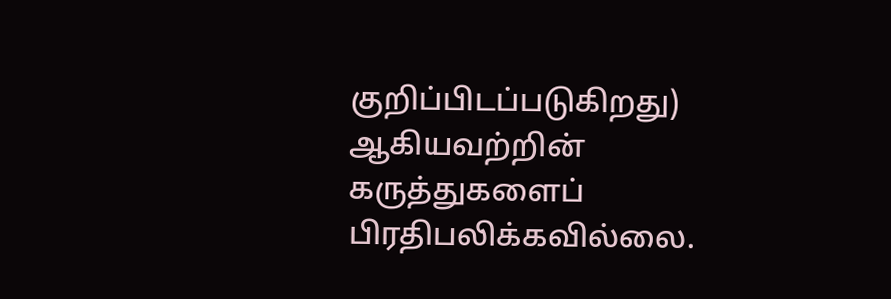குறிப்பிடப்படுகிறது) ஆகியவற்றின் கருத்துகளைப் பிரதிபலிக்கவில்லை.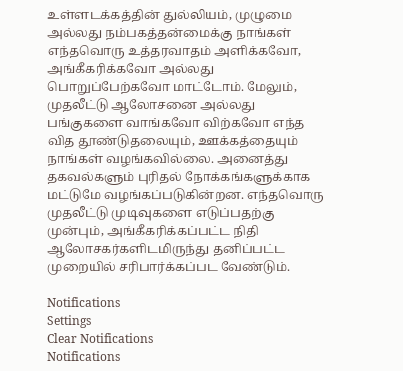உள்ளடக்கத்தின் துல்லியம், முழுமை அல்லது நம்பகத்தன்மைக்கு நாங்கள் எந்தவொரு உத்தரவாதம் அளிக்கவோ, அங்கீகரிக்கவோ அல்லது பொறுப்பேற்கவோ மாட்டோம். மேலும், முதலீட்டு ஆலோசனை அல்லது பங்குகளை வாங்கவோ விற்கவோ எந்த வித தூண்டுதலையும், ஊக்கத்தையும் நாங்கள் வழங்கவில்லை. அனைத்து தகவல்களும் புரிதல் நோக்கங்களுக்காக மட்டுமே வழங்கப்படுகின்றன. எந்தவொரு முதலீட்டு முடிவுகளை எடுப்பதற்கு முன்பும், அங்கீகரிக்கப்பட்ட நிதி ஆலோசகர்களிடமிருந்து தனிப்பட்ட முறையில் சரிபார்க்கப்பட வேண்டும்.

Notifications
Settings
Clear Notifications
Notifications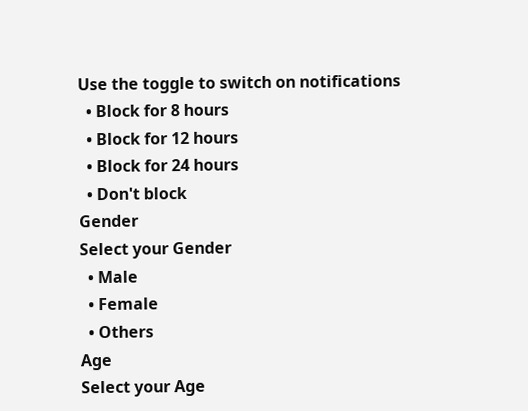Use the toggle to switch on notifications
  • Block for 8 hours
  • Block for 12 hours
  • Block for 24 hours
  • Don't block
Gender
Select your Gender
  • Male
  • Female
  • Others
Age
Select your Age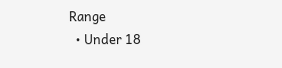Range
  • Under 18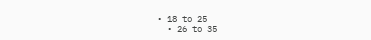• 18 to 25
  • 26 to 35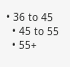• 36 to 45
  • 45 to 55
  • 55+